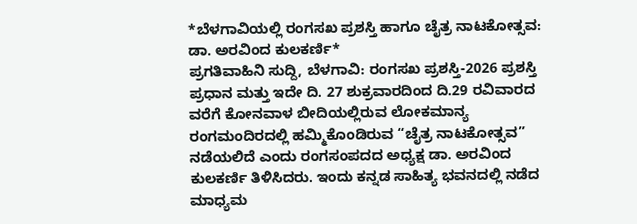*ಬೆಳಗಾವಿಯಲ್ಲಿ ರಂಗಸಖ ಪ್ರಶಸ್ತಿ ಹಾಗೂ ಚೈತ್ರ ನಾಟಕೋತ್ಸವ: ಡಾ. ಅರವಿಂದ ಕುಲಕರ್ಣಿ*
ಪ್ರಗತಿವಾಹಿನಿ ಸುದ್ದಿ, ಬೆಳಗಾವಿ: ರಂಗಸಖ ಪ್ರಶಸ್ತಿ-2026 ಪ್ರಶಸ್ತಿ ಪ್ರಧಾನ ಮತ್ತು ಇದೇ ದಿ. 27 ಶುಕ್ರವಾರದಿಂದ ದಿ.29 ರವಿವಾರದ ವರೆಗೆ ಕೋನವಾಳ ಬೀದಿಯಲ್ಲಿರುವ ಲೋಕಮಾನ್ಯ ರಂಗಮಂದಿರದಲ್ಲಿ ಹಮ್ಮಿಕೊಂಡಿರುವ “ಚೈತ್ರ ನಾಟಕೋತ್ಸವ” ನಡೆಯಲಿದೆ ಎಂದು ರಂಗಸಂಪದದ ಅಧ್ಯಕ್ಷ ಡಾ. ಅರವಿಂದ ಕುಲಕರ್ಣಿ ತಿಳಿಸಿದರು. ಇಂದು ಕನ್ನಡ ಸಾಹಿತ್ಯ ಭವನದಲ್ಲಿ ನಡೆದ ಮಾಧ್ಯಮ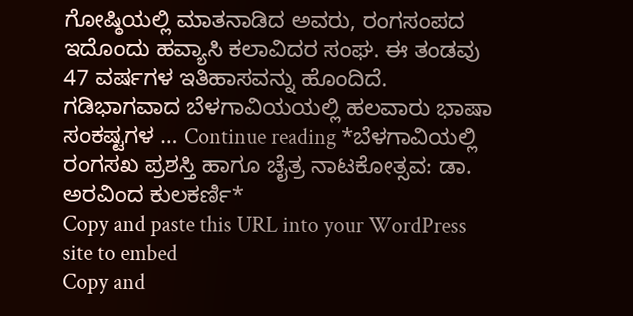ಗೋಷ್ಠಿಯಲ್ಲಿ ಮಾತನಾಡಿದ ಅವರು, ರಂಗಸಂಪದ ಇದೊಂದು ಹವ್ಯಾಸಿ ಕಲಾವಿದರ ಸಂಘ. ಈ ತಂಡವು 47 ವರ್ಷಗಳ ಇತಿಹಾಸವನ್ನು ಹೊಂದಿದೆ. ಗಡಿಭಾಗವಾದ ಬೆಳಗಾವಿಯಯಲ್ಲಿ ಹಲವಾರು ಭಾಷಾ ಸಂಕಷ್ಟಗಳ … Continue reading *ಬೆಳಗಾವಿಯಲ್ಲಿ ರಂಗಸಖ ಪ್ರಶಸ್ತಿ ಹಾಗೂ ಚೈತ್ರ ನಾಟಕೋತ್ಸವ: ಡಾ. ಅರವಿಂದ ಕುಲಕರ್ಣಿ*
Copy and paste this URL into your WordPress site to embed
Copy and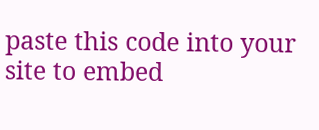paste this code into your site to embed